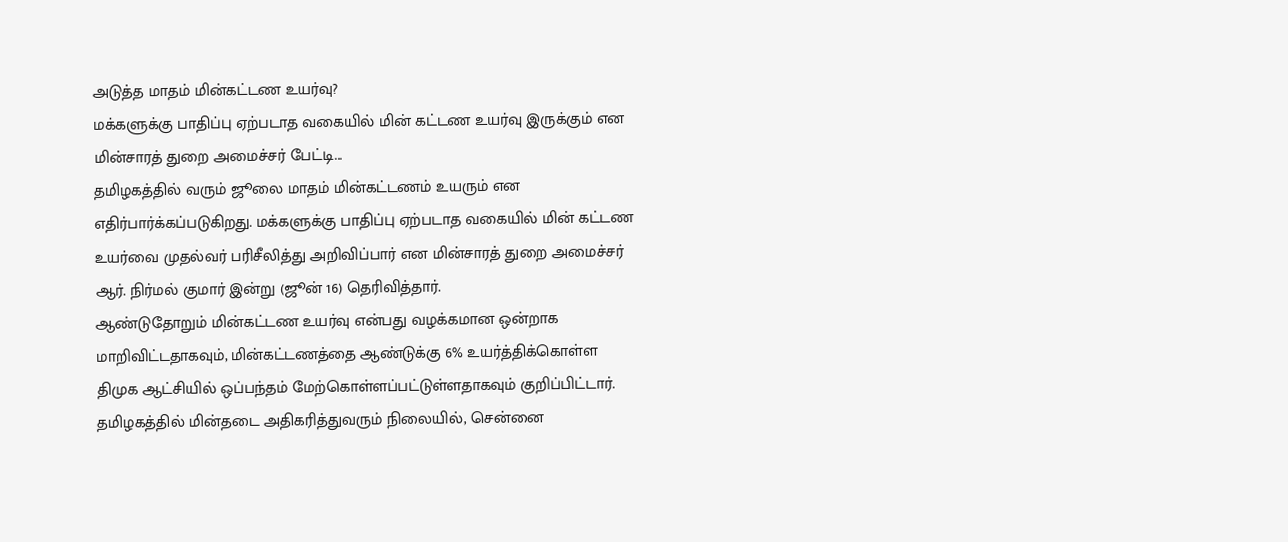அடுத்த மாதம் மின்கட்டண உயர்வு?
மக்களுக்கு பாதிப்பு ஏற்படாத வகையில் மின் கட்டண உயர்வு இருக்கும் என மின்சாரத் துறை அமைச்சர் பேட்டி...
தமிழகத்தில் வரும் ஜூலை மாதம் மின்கட்டணம் உயரும் என எதிர்பார்க்கப்படுகிறது. மக்களுக்கு பாதிப்பு ஏற்படாத வகையில் மின் கட்டண உயர்வை முதல்வர் பரிசீலித்து அறிவிப்பார் என மின்சாரத் துறை அமைச்சர் ஆர். நிர்மல் குமார் இன்று (ஜூன் 16) தெரிவித்தார்.
ஆண்டுதோறும் மின்கட்டண உயர்வு என்பது வழக்கமான ஒன்றாக மாறிவிட்டதாகவும், மின்கட்டணத்தை ஆண்டுக்கு 6% உயர்த்திக்கொள்ள திமுக ஆட்சியில் ஒப்பந்தம் மேற்கொள்ளப்பட்டுள்ளதாகவும் குறிப்பிட்டார்.
தமிழகத்தில் மின்தடை அதிகரித்துவரும் நிலையில், சென்னை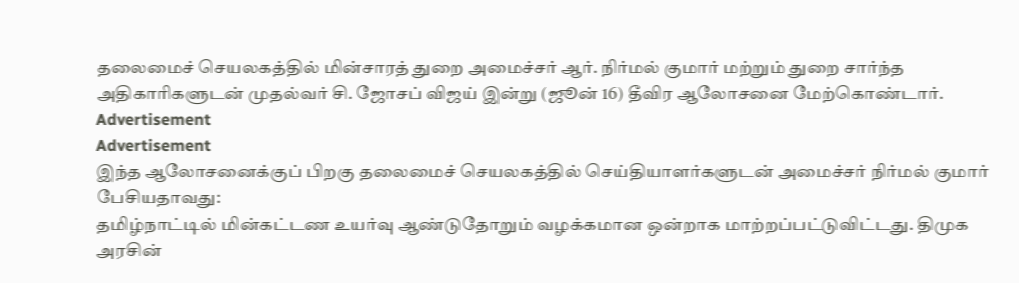தலைமைச் செயலகத்தில் மின்சாரத் துறை அமைச்சர் ஆர். நிர்மல் குமார் மற்றும் துறை சார்ந்த அதிகாரிகளுடன் முதல்வர் சி. ஜோசப் விஜய் இன்று (ஜூன் 16) தீவிர ஆலோசனை மேற்கொண்டார்.
Advertisement
Advertisement
இந்த ஆலோசனைக்குப் பிறகு தலைமைச் செயலகத்தில் செய்தியாளர்களுடன் அமைச்சர் நிர்மல் குமார் பேசியதாவது:
தமிழ்நாட்டில் மின்கட்டண உயர்வு ஆண்டுதோறும் வழக்கமான ஒன்றாக மாற்றப்பட்டுவிட்டது. திமுக அரசின்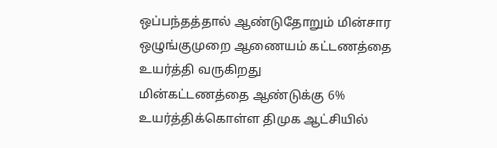ஒப்பந்தத்தால் ஆண்டுதோறும் மின்சார ஒழுங்குமுறை ஆணையம் கட்டணத்தை உயர்த்தி வருகிறது
மின்கட்டணத்தை ஆண்டுக்கு 6% உயர்த்திக்கொள்ள திமுக ஆட்சியில்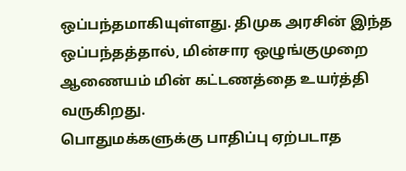ஒப்பந்தமாகியுள்ளது. திமுக அரசின் இந்த ஒப்பந்தத்தால், மின்சார ஒழுங்குமுறை ஆணையம் மின் கட்டணத்தை உயர்த்தி வருகிறது.
பொதுமக்களுக்கு பாதிப்பு ஏற்படாத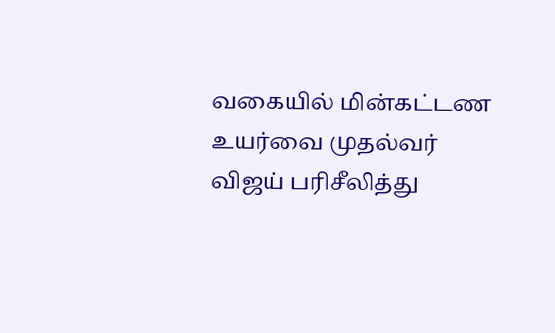வகையில் மின்கட்டண உயர்வை முதல்வர் விஜய் பரிசீலித்து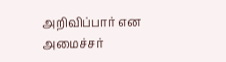அறிவிப்பார் என அமைச்சர்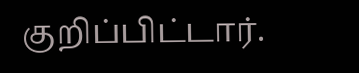குறிப்பிட்டார்.